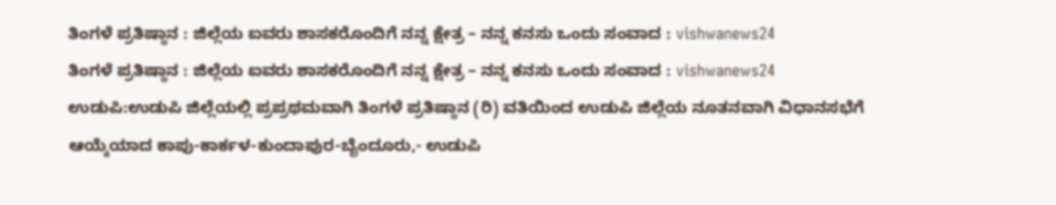ತಿಂಗಳೆ ಪ್ರತಿಷ್ಠಾನ : ಜಿಲ್ಲೆಯ ಐವರು ಶಾಸಕರೊಂದಿಗೆ ನನ್ನ ಕ್ಷೇತ್ರ – ನನ್ನ ಕನಸು ಒಂದು ಸಂವಾದ : vishwanews24
ತಿಂಗಳೆ ಪ್ರತಿಷ್ಠಾನ : ಜಿಲ್ಲೆಯ ಐವರು ಶಾಸಕರೊಂದಿಗೆ ನನ್ನ ಕ್ಷೇತ್ರ – ನನ್ನ ಕನಸು ಒಂದು ಸಂವಾದ : vishwanews24
ಉಡುಪಿ:ಉಡುಪಿ ಜಿಲ್ಲೆಯಲ್ಲಿ ಪ್ರಪ್ರಥಮವಾಗಿ ತಿಂಗಳೆ ಪ್ರತಿಷ್ಠಾನ (ರಿ) ವತಿಯಿಂದ ಉಡುಪಿ ಜಿಲ್ಲೆಯ ನೂತನವಾಗಿ ವಿಧಾನಸಭೆಗೆ ಆಯ್ಕೆಯಾದ ಕಾಪು-ಕಾರ್ಕಳ-ಕುಂದಾಪುರ-ಬೈಂದೂರು,- ಉಡುಪಿ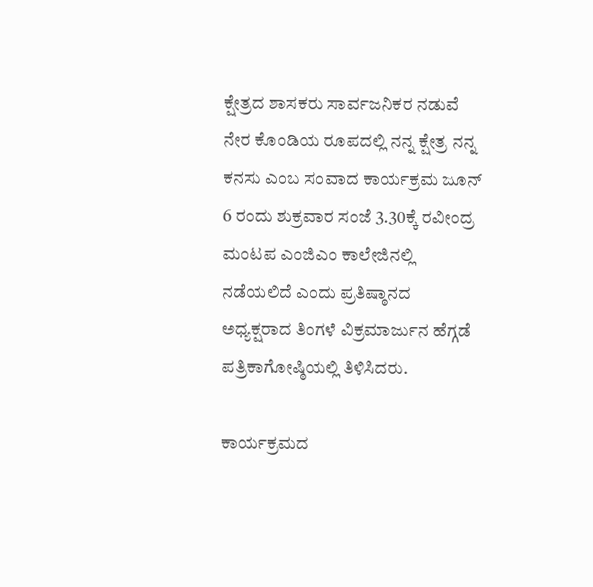ಕ್ಷೇತ್ರದ ಶಾಸಕರು ಸಾರ್ವಜನಿಕರ ನಡುವೆ ನೇರ ಕೊಂಡಿಯ ರೂಪದಲ್ಲಿ ನನ್ನ ಕ್ಷೇತ್ರ ನನ್ನ ಕನಸು ಎಂಬ ಸಂವಾದ ಕಾರ್ಯಕ್ರಮ ಜೂನ್ 6 ರಂದು ಶುಕ್ರವಾರ ಸಂಜೆ 3.30ಕ್ಕೆ ರವೀಂದ್ರ ಮಂಟಪ ಎಂಜಿಎಂ ಕಾಲೇಜಿನಲ್ಲಿ ನಡೆಯಲಿದೆ ಎಂದು ಪ್ರತಿಷ್ಠಾನದ ಅಧ್ಯಕ್ಷರಾದ ತಿಂಗಳೆ ವಿಕ್ರಮಾರ್ಜುನ ಹೆಗ್ಗಡೆ ಪತ್ರಿಕಾಗೋಷ್ಠಿಯಲ್ಲಿ ತಿಳಿಸಿದರು.

ಕಾರ್ಯಕ್ರಮದ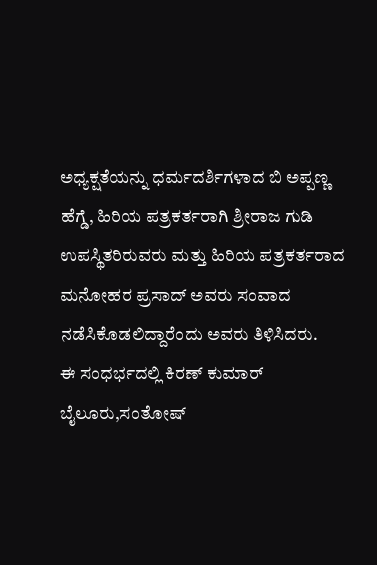ಅಧ್ಯಕ್ಷತೆಯನ್ನು ಧರ್ಮದರ್ಶಿಗಳಾದ ಬಿ ಅಪ್ಪಣ್ಣ ಹೆಗ್ಡೆ, ಹಿರಿಯ ಪತ್ರಕರ್ತರಾಗಿ ಶ್ರೀರಾಜ ಗುಡಿ ಉಪಸ್ಥಿತರಿರುವರು ಮತ್ತು ಹಿರಿಯ ಪತ್ರಕರ್ತರಾದ ಮನೋಹರ ಪ್ರಸಾದ್ ಅವರು ಸಂವಾದ ನಡೆಸಿಕೊಡಲಿದ್ದಾರೆಂದು ಅವರು ತಿಳಿಸಿದರು.
ಈ ಸಂಧರ್ಭದಲ್ಲಿ ಕಿರಣ್ ಕುಮಾರ್ ಬೈಲೂರು,ಸಂತೋಷ್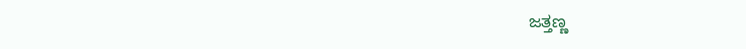ಜತ್ತಣ್ಣ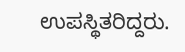ಉಪಸ್ಥಿತರಿದ್ದರು.